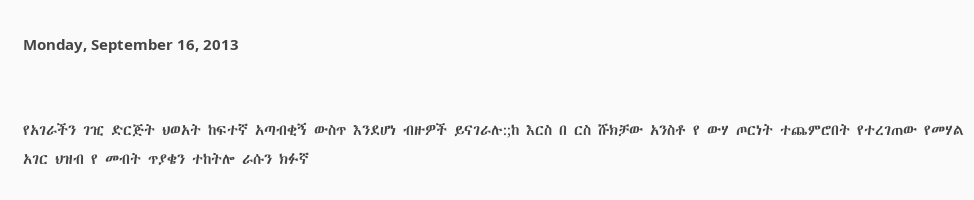Monday, September 16, 2013


የአገራችን ገዢ ድርጅት ህወአት ከፍተኛ አጣብቂኝ ውስጥ እንደሆነ ብዙዎች ይናገራሉ:;ከ እርስ በ ርስ ሹክቻው አንስቶ የ ውሃ ጦርነት ተጨምሮበት የተረገጠው የመሃል አገር ህዝብ የ መብት ጥያቄን ተከትሎ ራሱን ክፉኛ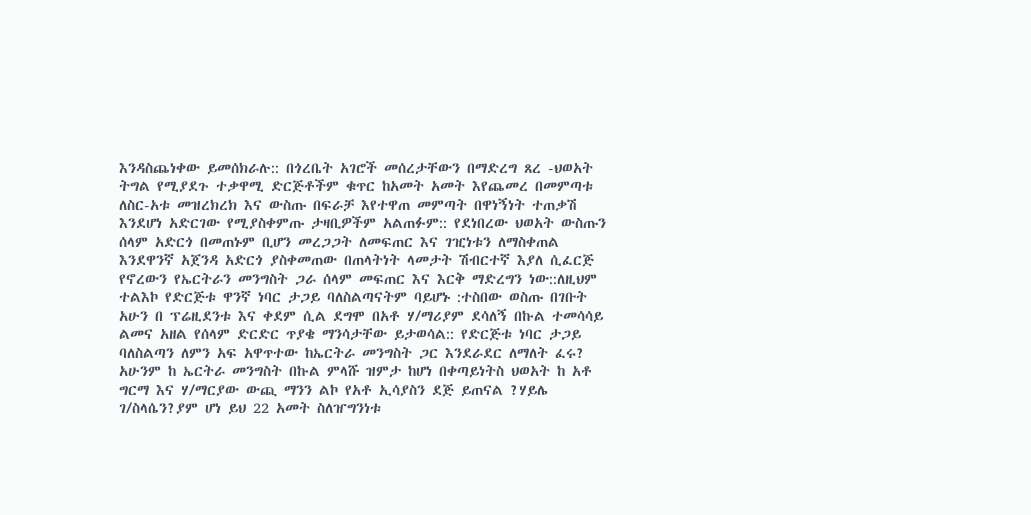እንዳስጨነቀው ይመሰክራሉ:: በጎረቤት አገሮች መሰረታቸውን በማድረግ ጸረ -ህወአት ትግል የሚያደጉ ተቃዋሚ ድርጅቶችም ቁጥር ከአመት አመት እየጨመረ በመምጣቱ ለስር-አቱ መዝረክረክ እና ውስጡ በፍራቻ እየተዋጠ መምጣት በዋነኝነት ተጠቃሽ እንደሆነ አድርገው የሚያስቀምጡ ታዛቢዎችም አልጠፉም:: የደነበረው ህወአት ውስጡን ሰላም አድርጎ በመጠኑም ቢሆን መረጋጋት ለመፍጠር እና ገዢነቱን ለማስቀጠል እንደዋንኛ አጀንዳ አድርጎ ያስቀመጠው በጠላትነት ላመታት ሽብርተኛ እያለ ሲፈርጅ የኖረውን የኤርትራን መንግስት ጋራ ሰላም መፍጠር እና እርቅ ማድረግን ነው::ለዚህም ተልእኮ የድርጅቱ ዋንኛ ነባር ታጋይ ባለስልጣናትም ባይሆኑ :ተስበው ወስጡ በገቡት አሁን በ ፕሬዚደንቱ እና ቀደም ሲል ደግሞ በአቶ ሃ/ማሪያም ደሳለኝ በኩል ተመሳሳይ ልመና አዘል የሰላም ድርድር ጥያቄ ማንሳታቸው ይታወሳል:: የድርጅቱ ነባር ታጋይ ባለስልጣን ለምን አፍ አዋጥተው ከኤርትራ መንግስት ጋር እንደራደር ለማለት ፈሩ? አሁንም ከ ኤርትራ መንግስት በኩል ምላሹ ዝምታ ከሆነ በቀጣይነትስ ህወአት ከ አቶ ግርማ እና ሃ/ማርያው ውጪ ማንን ልኮ የአቶ ኢሳያስን ደጅ ይጠናል ?ሃይሌ ገ/ስላሴን?ያም ሆነ ይህ 22 አመት ስለዠግንነቱ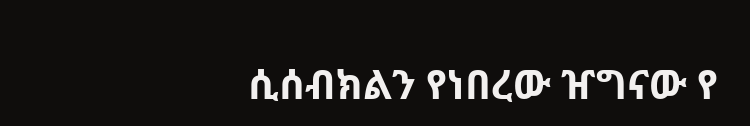ሲሰብክልን የነበረው ዠግናው የ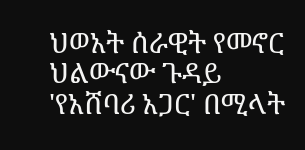ህወአት ሰራዊት የመኖር ህልውናው ጉዳይ 'የአሸባሪ አጋር' በሚላት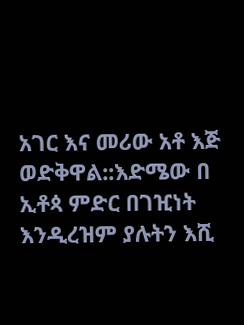አገር እና መሪው አቶ እጅ ወድቅዋል::እድሜው በ ኢቶጳ ምድር በገዢነት እንዲረዝም ያሉትን እሺ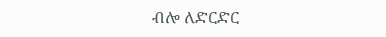ብሎ ለድርድር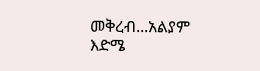መቅረብ...አልያም እድሜ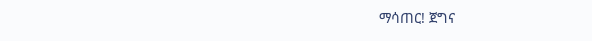ማሳጠር! ጀግና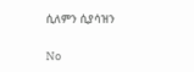ሲለምን ሲያሳዝን

No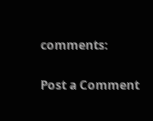comments:

Post a Comment